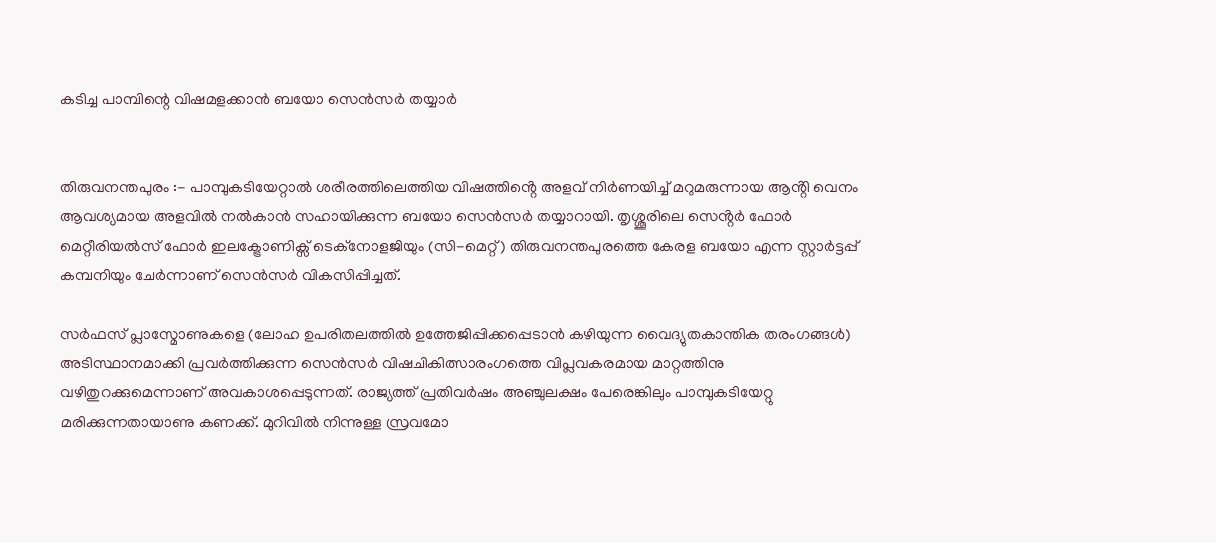കടിച്ച പാമ്പിന്റെ വിഷമളക്കാൻ ബയോ സെൻസർ തയ്യാർ


തിരുവനന്തപുരം :- പാമ്പുകടിയേറ്റാൽ ശരീരത്തിലെത്തിയ വിഷത്തിൻ്റെ അളവ് നിർണയിച്ച് മറുമരുന്നായ ആൻ്റി വെനം ആവശ്യമായ അളവിൽ നൽകാൻ സഹായിക്കുന്ന ബയോ സെൻസർ തയ്യാറായി. തൃശ്ശൂരിലെ സെൻ്റർ ഫോർ മെറ്റീരിയൽസ് ഫോർ ഇലക്ട്രോണിക്സ് ടെക്നോളജിയും (സി-മെറ്റ്) തിരുവനന്തപുരത്തെ കേരള ബയോ എന്ന സ്റ്റാർട്ടപ്പ് കമ്പനിയും ചേർന്നാണ് സെൻസർ വികസിപ്പിച്ചത്.

സർഫസ് പ്ലാസ്മോണുകളെ (ലോഹ ഉപരിതലത്തിൽ ഉത്തേജിപ്പിക്കപ്പെടാൻ കഴിയുന്ന വൈദ്യുതകാന്തിക തരംഗങ്ങൾ) അടിസ്ഥാനമാക്കി പ്രവർത്തിക്കുന്ന സെൻസർ വിഷചികിത്സാരംഗത്തെ വിപ്ലവകരമായ മാറ്റത്തിനു വഴിതുറക്കുമെന്നാണ് അവകാശപ്പെടുന്നത്. രാജ്യത്ത് പ്രതിവർഷം അഞ്ചുലക്ഷം പേരെങ്കിലും പാമ്പുകടിയേറ്റു മരിക്കുന്നതായാണു കണക്ക്. മുറിവിൽ നിന്നുള്ള സ്രവമോ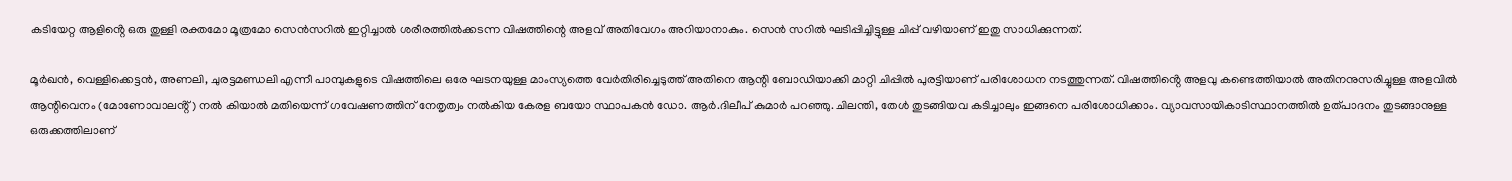കടിയേറ്റ ആളിൻ്റെ ഒരു തുള്ളി രക്തമോ മൂത്രമോ സെൻസറിൽ ഇറ്റിച്ചാൽ ശരീരത്തിൽക്കടന്ന വിഷത്തിന്റെ അളവ് അതിവേഗം അറിയാനാകും. സെൻ സറിൽ ഘടിപ്പിച്ചിട്ടുള്ള ചിപ്പ് വഴിയാണ് ഇതു സാധിക്കുന്നത്.

മൂർഖൻ, വെള്ളിക്കെട്ടൻ, അണലി, ചുരട്ടമണ്ഡലി എന്നീ പാമ്പുകളുടെ വിഷത്തിലെ ഒരേ ഘടനയുള്ള മാംസ്യത്തെ വേർതിരിച്ചെടുത്ത് അതിനെ ആന്റി ബോഡിയാക്കി മാറ്റി ചിപ്പിൽ പുരട്ടിയാണ് പരിശോധന നടത്തുന്നത്. വിഷത്തിൻ്റെ അളവു കണ്ടെത്തിയാൽ അതിനനുസരിച്ചുള്ള അളവിൽ ആന്റിവെനം (മോണോവാലൻ്റ്) നൽ കിയാൽ മതിയെന്ന് ഗവേഷണത്തിന് നേതൃത്വം നൽകിയ കേരള ബയോ സ്ഥാപകൻ ഡോ. ആർ.ദിലീപ് കുമാർ പറഞ്ഞു. ചിലന്തി, തേൾ തുടങ്ങിയവ കടിച്ചാലും ഇങ്ങനെ പരിശോധിക്കാം. വ്യാവസായികാടിസ്ഥാനത്തിൽ ഉത്പാദനം തുടങ്ങാനുള്ള ഒരുക്കത്തിലാണ്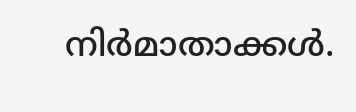നിർമാതാക്കൾ.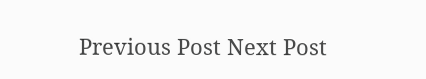Previous Post Next Post